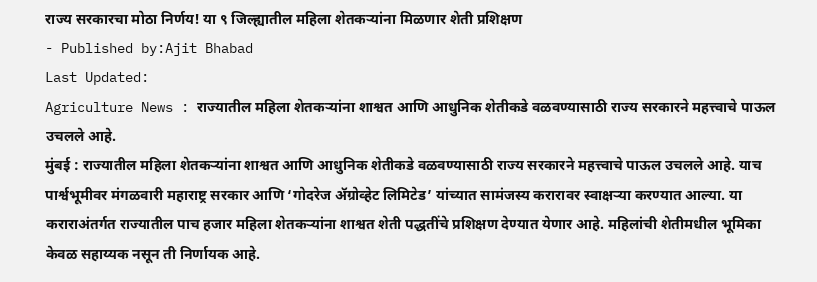राज्य सरकारचा मोठा निर्णय! या ९ जिल्ह्यातील महिला शेतकऱ्यांना मिळणार शेती प्रशिक्षण
- Published by:Ajit Bhabad
Last Updated:
Agriculture News : राज्यातील महिला शेतकऱ्यांना शाश्वत आणि आधुनिक शेतीकडे वळवण्यासाठी राज्य सरकारने महत्त्वाचे पाऊल उचलले आहे.
मुंबई : राज्यातील महिला शेतकऱ्यांना शाश्वत आणि आधुनिक शेतीकडे वळवण्यासाठी राज्य सरकारने महत्त्वाचे पाऊल उचलले आहे. याच पार्श्वभूमीवर मंगळवारी महाराष्ट्र सरकार आणि ‘गोदरेज ॲग्रोव्हेट लिमिटेड’ यांच्यात सामंजस्य करारावर स्वाक्षऱ्या करण्यात आल्या. या कराराअंतर्गत राज्यातील पाच हजार महिला शेतकऱ्यांना शाश्वत शेती पद्धतींचे प्रशिक्षण देण्यात येणार आहे. महिलांची शेतीमधील भूमिका केवळ सहाय्यक नसून ती निर्णायक आहे.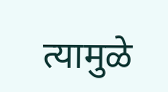त्यामुळे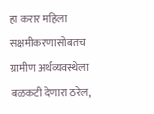हा करार महिला सक्षमीकरणासोबतच ग्रामीण अर्थव्यवस्थेला बळकटी देणारा ठरेल,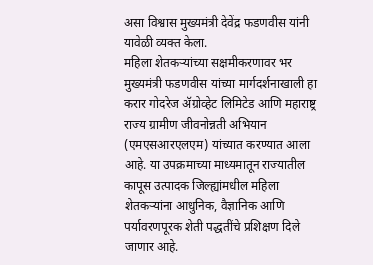असा विश्वास मुख्यमंत्री देवेंद्र फडणवीस यांनी यावेळी व्यक्त केला.
महिला शेतकऱ्यांच्या सक्षमीकरणावर भर
मुख्यमंत्री फडणवीस यांच्या मार्गदर्शनाखाली हा करार गोदरेज ॲग्रोव्हेट लिमिटेड आणि महाराष्ट्र राज्य ग्रामीण जीवनोन्नती अभियान (एमएसआरएलएम) यांच्यात करण्यात आला आहे. या उपक्रमाच्या माध्यमातून राज्यातील कापूस उत्पादक जिल्ह्यांमधील महिला शेतकऱ्यांना आधुनिक, वैज्ञानिक आणि पर्यावरणपूरक शेती पद्धतींचे प्रशिक्षण दिले जाणार आहे.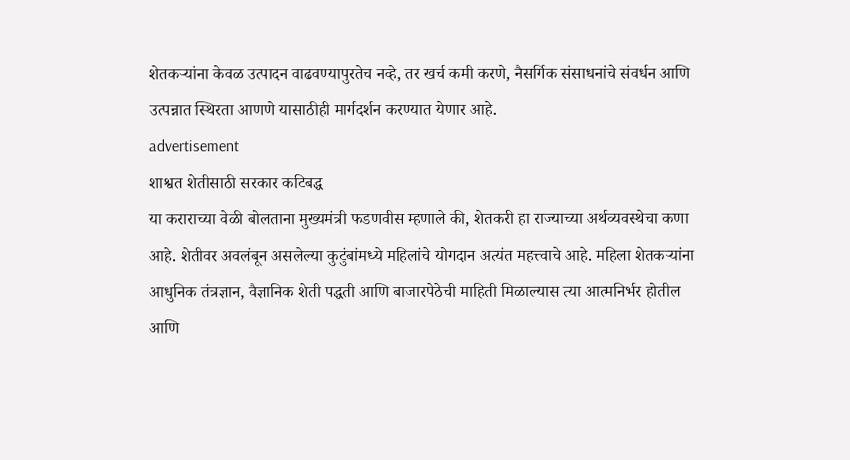शेतकऱ्यांना केवळ उत्पादन वाढवण्यापुरतेच नव्हे, तर खर्च कमी करणे, नैसर्गिक संसाधनांचे संवर्धन आणि उत्पन्नात स्थिरता आणणे यासाठीही मार्गदर्शन करण्यात येणार आहे.
advertisement
शाश्वत शेतीसाठी सरकार कटिबद्ध
या कराराच्या वेळी बोलताना मुख्यमंत्री फडणवीस म्हणाले की, शेतकरी हा राज्याच्या अर्थव्यवस्थेचा कणा आहे. शेतीवर अवलंबून असलेल्या कुटुंबांमध्ये महिलांचे योगदान अत्यंत महत्त्वाचे आहे. महिला शेतकऱ्यांना आधुनिक तंत्रज्ञान, वैज्ञानिक शेती पद्धती आणि बाजारपेठेची माहिती मिळाल्यास त्या आत्मनिर्भर होतील आणि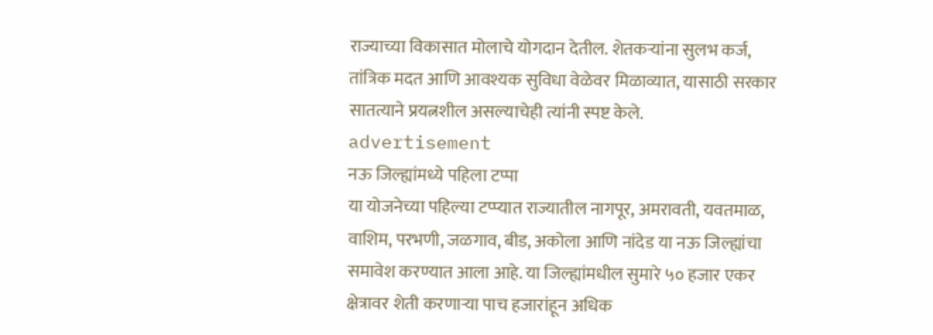राज्याच्या विकासात मोलाचे योगदान देतील. शेतकऱ्यांना सुलभ कर्ज, तांत्रिक मदत आणि आवश्यक सुविधा वेळेवर मिळाव्यात, यासाठी सरकार सातत्याने प्रयत्नशील असल्याचेही त्यांनी स्पष्ट केले.
advertisement
नऊ जिल्ह्यांमध्ये पहिला टप्पा
या योजनेच्या पहिल्या टप्प्यात राज्यातील नागपूर, अमरावती, यवतमाळ, वाशिम, परभणी, जळगाव, बीड, अकोला आणि नांदेड या नऊ जिल्ह्यांचा समावेश करण्यात आला आहे. या जिल्ह्यांमधील सुमारे ५० हजार एकर क्षेत्रावर शेती करणाऱ्या पाच हजारांहून अधिक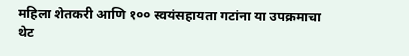महिला शेतकरी आणि १०० स्वयंसहायता गटांना या उपक्रमाचा थेट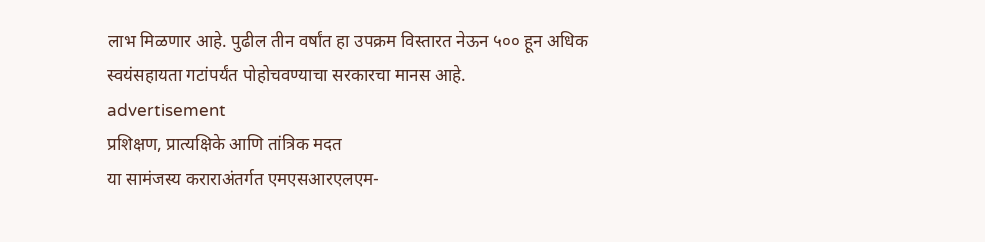लाभ मिळणार आहे. पुढील तीन वर्षांत हा उपक्रम विस्तारत नेऊन ५०० हून अधिक स्वयंसहायता गटांपर्यंत पोहोचवण्याचा सरकारचा मानस आहे.
advertisement
प्रशिक्षण, प्रात्यक्षिके आणि तांत्रिक मदत
या सामंजस्य कराराअंतर्गत एमएसआरएलएम-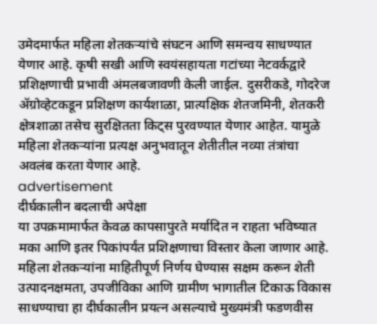उमेदमार्फत महिला शेतकऱ्यांचे संघटन आणि समन्वय साधण्यात येणार आहे. कृषी सखी आणि स्वयंसहायता गटांच्या नेटवर्कद्वारे प्रशिक्षणाची प्रभावी अंमलबजावणी केली जाईल. दुसरीकडे, गोदरेज ॲग्रोव्हेटकडून प्रशिक्षण कार्यशाळा, प्रात्यक्षिक शेतजमिनी, शेतकरी क्षेत्रशाळा तसेच सुरक्षितता किट्स पुरवण्यात येणार आहेत. यामुळे महिला शेतकऱ्यांना प्रत्यक्ष अनुभवातून शेतीतील नव्या तंत्रांचा अवलंब करता येणार आहे.
advertisement
दीर्घकालीन बदलाची अपेक्षा
या उपक्रमामार्फत केवळ कापसापुरते मर्यादित न राहता भविष्यात मका आणि इतर पिकांपर्यंत प्रशिक्षणाचा विस्तार केला जाणार आहे. महिला शेतकऱ्यांना माहितीपूर्ण निर्णय घेण्यास सक्षम करून शेती उत्पादनक्षमता, उपजीविका आणि ग्रामीण भागातील टिकाऊ विकास साधण्याचा हा दीर्घकालीन प्रयत्न असल्याचे मुख्यमंत्री फडणवीस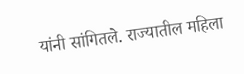यांनी सांगितले. राज्यातील महिला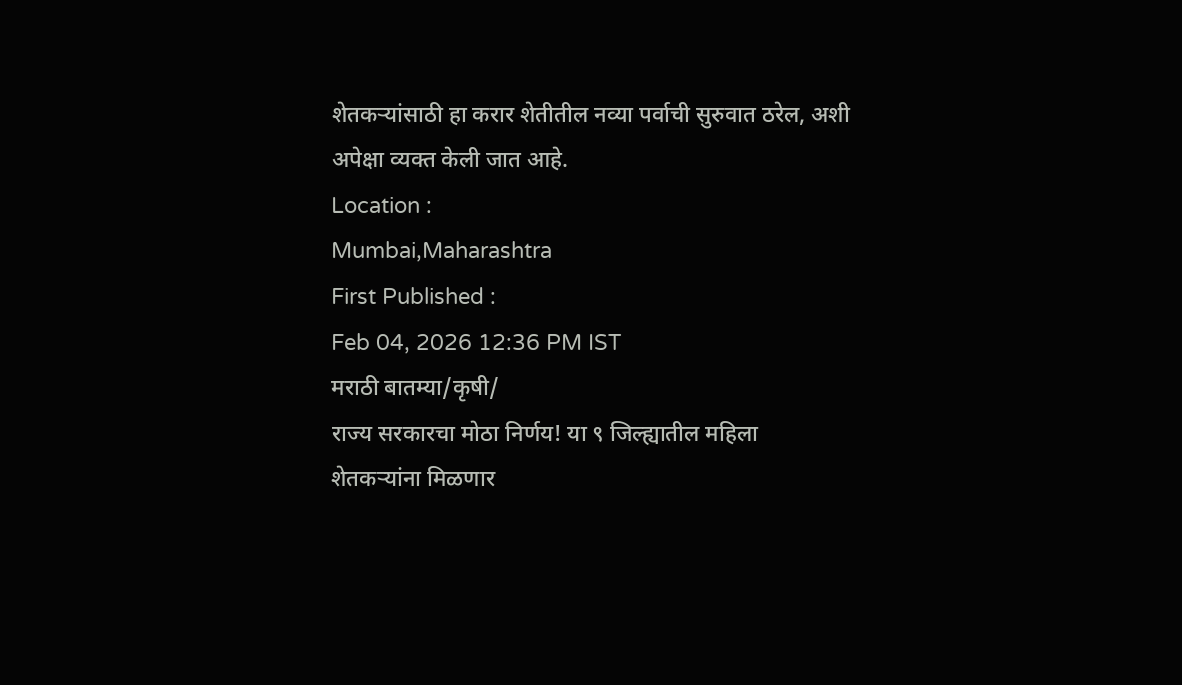शेतकऱ्यांसाठी हा करार शेतीतील नव्या पर्वाची सुरुवात ठरेल, अशी अपेक्षा व्यक्त केली जात आहे.
Location :
Mumbai,Maharashtra
First Published :
Feb 04, 2026 12:36 PM IST
मराठी बातम्या/कृषी/
राज्य सरकारचा मोठा निर्णय! या ९ जिल्ह्यातील महिला शेतकऱ्यांना मिळणार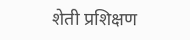शेती प्रशिक्षण